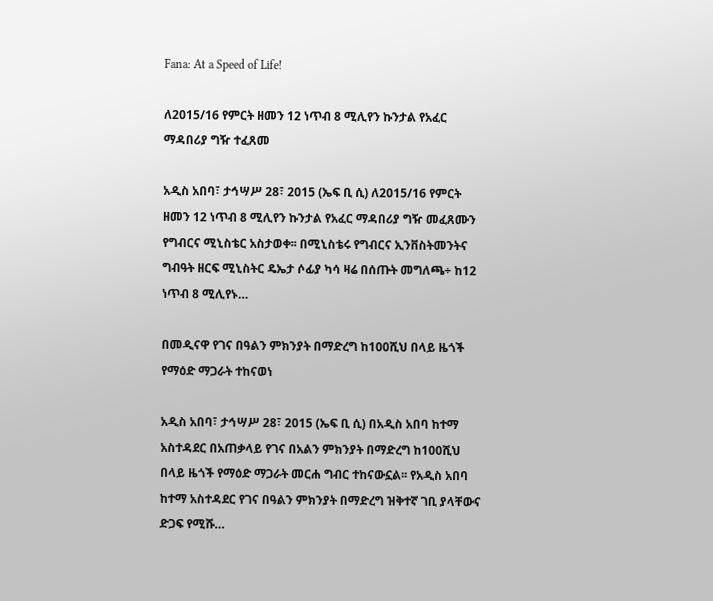Fana: At a Speed of Life!

ለ2015/16 የምርት ዘመን 12 ነጥብ 8 ሚሊየን ኩንታል የአፈር ማዳበሪያ ግዥ ተፈጸመ

አዲስ አበባ፣ ታኅሣሥ 28፣ 2015 (ኤፍ ቢ ሲ) ለ2015/16 የምርት ዘመን 12 ነጥብ 8 ሚሊየን ኩንታል የአፈር ማዳበሪያ ግዥ መፈጸሙን የግብርና ሚኒስቴር አስታወቀ፡፡ በሚኒስቴሩ የግብርና ኢንቨስትመንትና ግብዓት ዘርፍ ሚኒስትር ዴኤታ ሶፊያ ካሳ ዛሬ በሰጡት መግለጫ÷ ከ12 ነጥብ 8 ሚሊየኑ…

በመዲናዋ የገና በዓልን ምክንያት በማድረግ ከ100ሺህ በላይ ዜጎች የማዕድ ማጋራት ተከናወነ

አዲስ አበባ፣ ታኅሣሥ 28፣ 2015 (ኤፍ ቢ ሲ) በአዲስ አበባ ከተማ አስተዳደር በአጠቃላይ የገና በአልን ምክንያት በማድረግ ከ100ሺህ በላይ ዜጎች የማዕድ ማጋራት መርሐ ግብር ተከናውኗል፡፡ የአዲስ አበባ ከተማ አስተዳደር የገና በዓልን ምክንያት በማድረግ ዝቅተኛ ገቢ ያላቸውና ድጋፍ የሚሹ…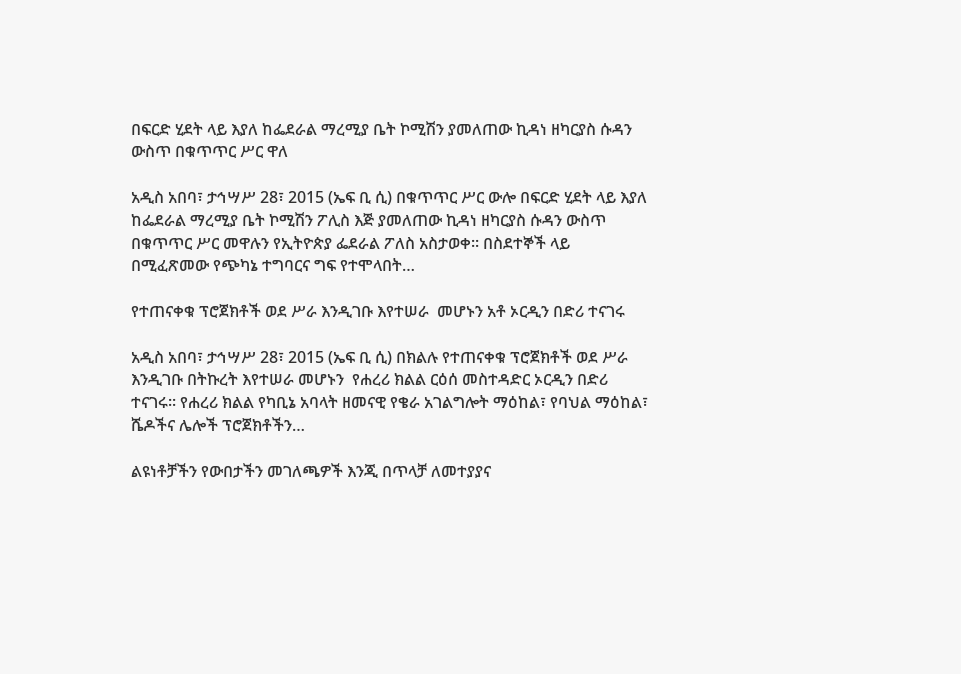በፍርድ ሂደት ላይ እያለ ከፌደራል ማረሚያ ቤት ኮሚሽን ያመለጠው ኪዳነ ዘካርያስ ሱዳን ውስጥ በቁጥጥር ሥር ዋለ

አዲስ አበባ፣ ታኅሣሥ 28፣ 2015 (ኤፍ ቢ ሲ) በቁጥጥር ሥር ውሎ በፍርድ ሂደት ላይ እያለ ከፌደራል ማረሚያ ቤት ኮሚሽን ፖሊስ እጅ ያመለጠው ኪዳነ ዘካርያስ ሱዳን ውስጥ በቁጥጥር ሥር መዋሉን የኢትዮጵያ ፌደራል ፖለስ አስታወቀ፡፡ በስደተኞች ላይ በሚፈጽመው የጭካኔ ተግባርና ግፍ የተሞላበት…

የተጠናቀቁ ፕሮጀክቶች ወደ ሥራ እንዲገቡ እየተሠራ  መሆኑን አቶ ኦርዲን በድሪ ተናገሩ

አዲስ አበባ፣ ታኅሣሥ 28፣ 2015 (ኤፍ ቢ ሲ) በክልሉ የተጠናቀቁ ፕሮጀክቶች ወደ ሥራ እንዲገቡ በትኩረት እየተሠራ መሆኑን  የሐረሪ ክልል ርዕሰ መስተዳድር ኦርዲን በድሪ ተናገሩ፡፡ የሐረሪ ክልል የካቢኔ አባላት ዘመናዊ የቄራ አገልግሎት ማዕከል፣ የባህል ማዕከል፣ ሼዶችና ሌሎች ፕሮጀክቶችን…

ልዩነቶቻችን የውበታችን መገለጫዎች እንጂ በጥላቻ ለመተያያና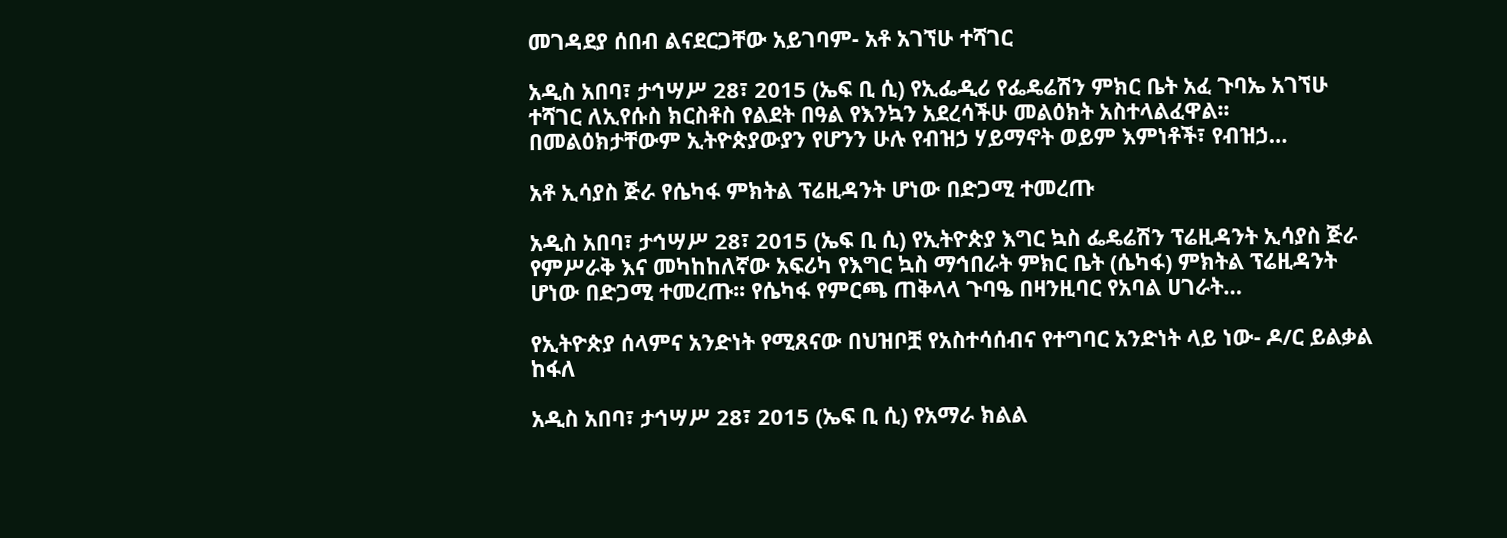መገዳደያ ሰበብ ልናደርጋቸው አይገባም- አቶ አገኘሁ ተሻገር

አዲስ አበባ፣ ታኅሣሥ 28፣ 2015 (ኤፍ ቢ ሲ) የኢፌዲሪ የፌዴሬሽን ምክር ቤት አፈ ጉባኤ አገኘሁ ተሻገር ለኢየሱስ ክርስቶስ የልደት በዓል የእንኳን አደረሳችሁ መልዕክት አስተላልፈዋል፡፡   በመልዕክታቸውም ኢትዮጵያውያን የሆንን ሁሉ የብዝኃ ሃይማኖት ወይም እምነቶች፣ የብዝኃ…

አቶ ኢሳያስ ጅራ የሴካፋ ምክትል ፕሬዚዳንት ሆነው በድጋሚ ተመረጡ

አዲስ አበባ፣ ታኅሣሥ 28፣ 2015 (ኤፍ ቢ ሲ) የኢትዮጵያ እግር ኳስ ፌዴሬሽን ፕሬዚዳንት ኢሳያስ ጅራ የምሥራቅ እና መካከከለኛው አፍሪካ የእግር ኳስ ማኅበራት ምክር ቤት (ሴካፋ) ምክትል ፕሬዚዳንት ሆነው በድጋሚ ተመረጡ፡፡ የሴካፋ የምርጫ ጠቅላላ ጉባዔ በዛንዚባር የአባል ሀገራት…

የኢትዮጵያ ሰላምና አንድነት የሚጸናው በህዝቦቿ የአስተሳሰብና የተግባር አንድነት ላይ ነው- ዶ/ር ይልቃል ከፋለ

አዲስ አበባ፣ ታኅሣሥ 28፣ 2015 (ኤፍ ቢ ሲ) የአማራ ክልል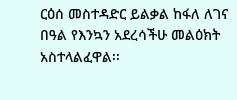ርዕሰ መስተዳድር ይልቃል ከፋለ ለገና በዓል የእንኳን አደረሳችሁ መልዕክት አስተላልፈዋል፡፡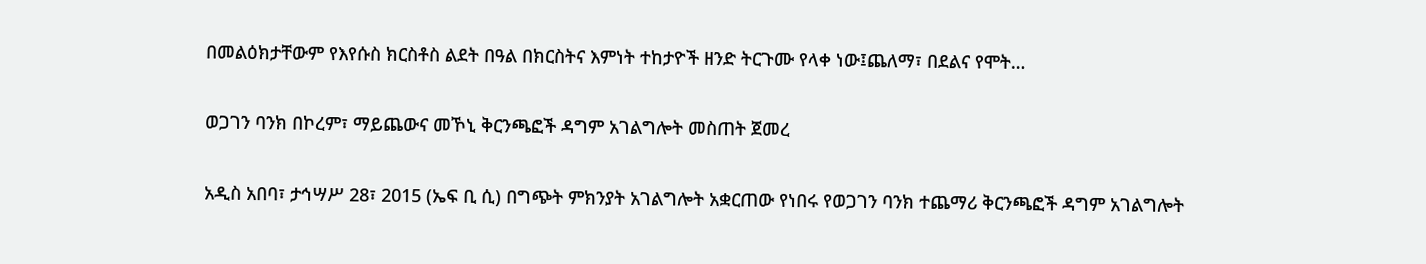በመልዕክታቸውም የእየሱስ ክርስቶስ ልደት በዓል በክርስትና እምነት ተከታዮች ዘንድ ትርጉሙ የላቀ ነው፤ጨለማ፣ በደልና የሞት…

ወጋገን ባንክ በኮረም፣ ማይጨውና መኾኒ ቅርንጫፎች ዳግም አገልግሎት መስጠት ጀመረ

አዲስ አበባ፣ ታኅሣሥ 28፣ 2015 (ኤፍ ቢ ሲ) በግጭት ምክንያት አገልግሎት አቋርጠው የነበሩ የወጋገን ባንክ ተጨማሪ ቅርንጫፎች ዳግም አገልግሎት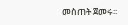መስጠት ጀመሩ፡፡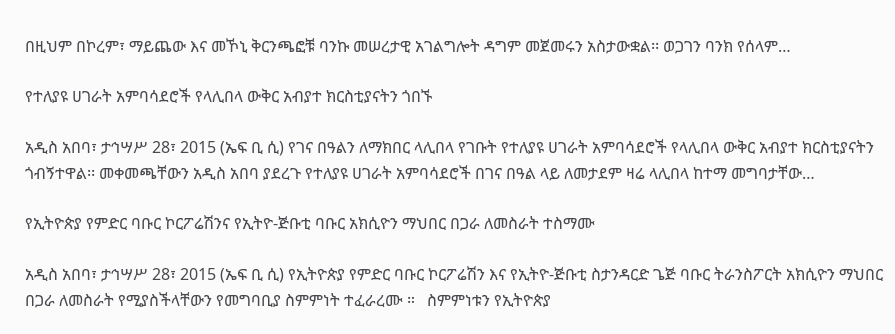በዚህም በኮረም፣ ማይጨው እና መኾኒ ቅርንጫፎቹ ባንኩ መሠረታዊ አገልግሎት ዳግም መጀመሩን አስታውቋል፡፡ ወጋገን ባንክ የሰላም…

የተለያዩ ሀገራት አምባሳደሮች የላሊበላ ውቅር አብያተ ክርስቲያናትን ጎበኙ

አዲስ አበባ፣ ታኅሣሥ 28፣ 2015 (ኤፍ ቢ ሲ) የገና በዓልን ለማክበር ላሊበላ የገቡት የተለያዩ ሀገራት አምባሳደሮች የላሊበላ ውቅር አብያተ ክርስቲያናትን ጎብኝተዋል፡፡ መቀመጫቸውን አዲስ አበባ ያደረጉ የተለያዩ ሀገራት አምባሳደሮች በገና በዓል ላይ ለመታደም ዛሬ ላሊበላ ከተማ መግባታቸው…

የኢትዮጵያ የምድር ባቡር ኮርፖሬሽንና የኢትዮ-ጅቡቲ ባቡር አክሲዮን ማህበር በጋራ ለመስራት ተስማሙ

አዲስ አበባ፣ ታኅሣሥ 28፣ 2015 (ኤፍ ቢ ሲ) የኢትዮጵያ የምድር ባቡር ኮርፖሬሽን እና የኢትዮ-ጅቡቲ ስታንዳርድ ጌጅ ባቡር ትራንስፖርት አክሲዮን ማህበር በጋራ ለመስራት የሚያስችላቸውን የመግባቢያ ስምምነት ተፈራረሙ ።   ስምምነቱን የኢትዮጵያ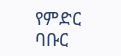የምድር ባቡር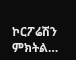ኮርፖሬሽን ምክትል…